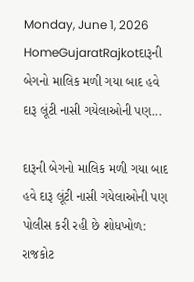Monday, June 1, 2026
HomeGujaratRajkotદારૂની બેગનો માલિક મળી ગયા બાદ હવે દારૂ લૂંટી નાસી ગયેલાઓની પણ...

દારૂની બેગનો માલિક મળી ગયા બાદ હવે દારૂ લૂંટી નાસી ગયેલાઓની પણ પોલીસ કરી રહી છે શોધખોળ: રાજકોટ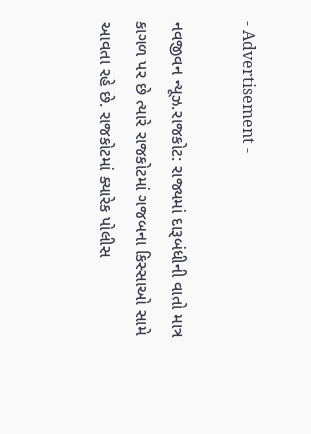- Advertisement -

નવજીવન ન્યૂઝ.રાજકોટ: રાજ્યમાં દારૂબંધીની વાતો માત્ર કાગળ પર છે ત્યારે રાજકોટમાં ગજબના કિસ્સાઓ સામે આવતા રહે છે. રાજકોટમાં ક્યારેક પોલીસ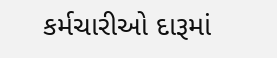કર્મચારીઓ દારૂમાં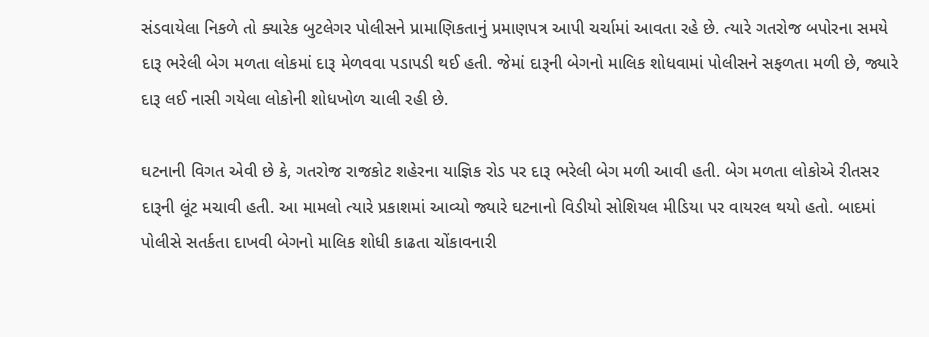સંડવાયેલા નિકળે તો ક્યારેક બુટલેગર પોલીસને પ્રામાણિકતાનું પ્રમાણપત્ર આપી ચર્ચામાં આવતા રહે છે. ત્યારે ગતરોજ બપોરના સમયે દારૂ ભરેલી બેગ મળતા લોકમાં દારૂ મેળવવા પડાપડી થઈ હતી. જેમાં દારૂની બેગનો માલિક શોધવામાં પોલીસને સફળતા મળી છે, જ્યારે દારૂ લઈ નાસી ગયેલા લોકોની શોધખોળ ચાલી રહી છે.

ઘટનાની વિગત એવી છે કે, ગતરોજ રાજકોટ શહેરના યાજ્ઞિક રોડ પર દારૂ ભરેલી બેગ મળી આવી હતી. બેગ મળતા લોકોએ રીતસર દારૂની લૂંટ મચાવી હતી. આ મામલો ત્યારે પ્રકાશમાં આવ્યો જ્યારે ઘટનાનો વિડીયો સોશિયલ મીડિયા પર વાયરલ થયો હતો. બાદમાં પોલીસે સતર્કતા દાખવી બેગનો માલિક શોધી કાઢતા ચોંકાવનારી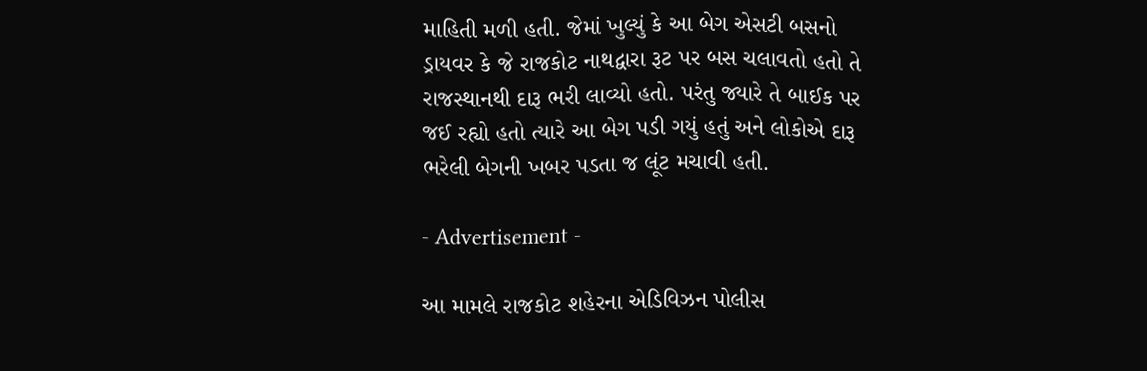માહિતી મળી હતી. જેમાં ખુલ્યું કે આ બેગ એસટી બસનો ડ્રાયવર કે જે રાજકોટ નાથદ્વારા રૂટ પર બસ ચલાવતો હતો તે રાજસ્થાનથી દારૂ ભરી લાવ્યો હતો. પરંતુ જ્યારે તે બાઈક પર જઈ રહ્યો હતો ત્યારે આ બેગ પડી ગયું હતું અને લોકોએ દારૂ ભરેલી બેગની ખબર પડતા જ લૂંટ મચાવી હતી.

- Advertisement -

આ મામલે રાજકોટ શહેરના એડિવિઝન પોલીસ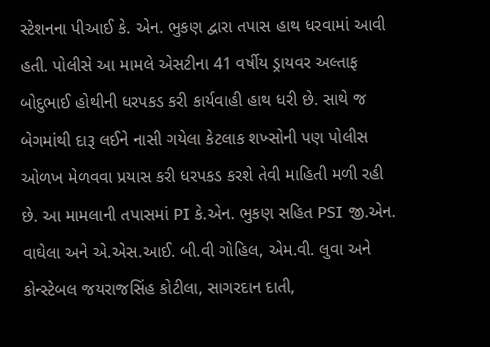સ્ટેશનના પીઆઈ કે. એન. ભુકણ દ્વારા તપાસ હાથ ધરવામાં આવી હતી. પોલીસે આ મામલે એસટીના 41 વર્ષીય ડ્રાયવર અલ્તાફ બોદુભાઈ હોથીની ધરપકડ કરી કાર્યવાહી હાથ ધરી છે. સાથે જ બેગમાંથી દારૂ લઈને નાસી ગયેલા કેટલાક શખ્સોની પણ પોલીસ ઓળખ મેળવવા પ્રયાસ કરી ધરપકડ કરશે તેવી માહિતી મળી રહી છે. આ મામલાની તપાસમાં PI કે.એન. ભુકણ સહિત PSI જી.એન. વાઘેલા અને એ.એસ.આઈ. બી.વી ગોહિલ, એમ.વી. લુવા અને કોન્સ્ટેબલ જયરાજસિંહ કોટીલા, સાગરદાન દાતી,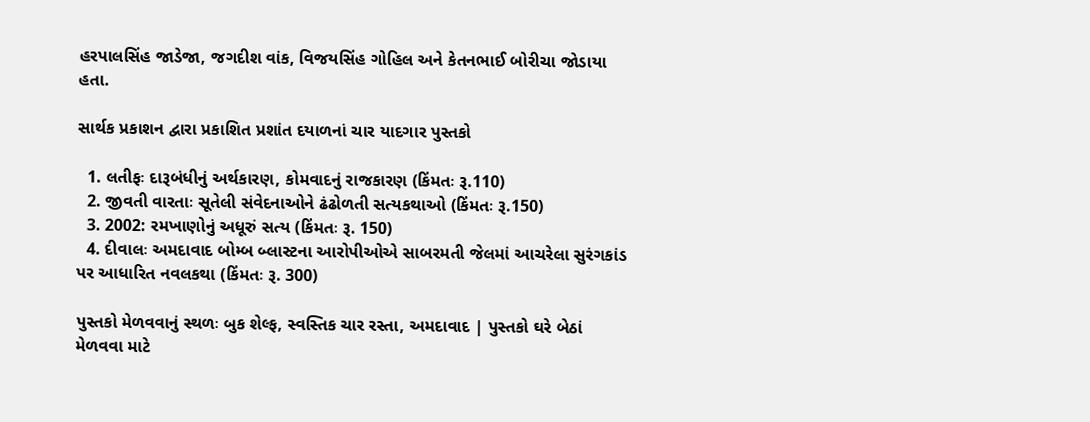હરપાલસિંહ જાડેજા, જગદીશ વાંક, વિજયસિંહ ગોહિલ અને કેતનભાઈ બોરીચા જોડાયા હતા.

સાર્થક પ્રકાશન દ્વારા પ્રકાશિત પ્રશાંત દયાળનાં ચાર યાદગાર પુસ્તકો

  1. લતીફઃ દારૂબંધીનું અર્થકારણ, કોમવાદનું રાજકારણ (કિંમતઃ રૂ.110)
  2. જીવતી વારતાઃ સૂતેલી સંવેદનાઓને ઢંઢોળતી સત્યકથાઓ (કિંમતઃ રૂ.150)
  3. 2002: રમખાણોનું અધૂરું સત્ય (કિંમતઃ રૂ. 150)
  4. દીવાલઃ અમદાવાદ બોમ્બ બ્લાસ્ટના આરોપીઓએ સાબરમતી જેલમાં આચરેલા સુરંગકાંડ પર આધારિત નવલકથા (કિંમતઃ રૂ. 300)

પુસ્તકો મેળવવાનું સ્થળઃ બુક શેલ્ફ, સ્વસ્તિક ચાર રસ્તા, અમદાવાદ | પુસ્તકો ઘરે બેઠાં મેળવવા માટે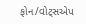ફોન/વોટ્સએપ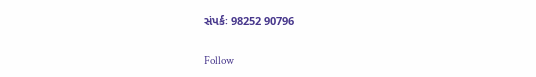સંપર્કઃ 98252 90796

Follow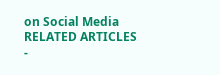on Social Media
RELATED ARTICLES
-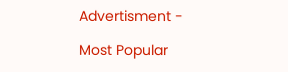Advertisment -

Most Popular